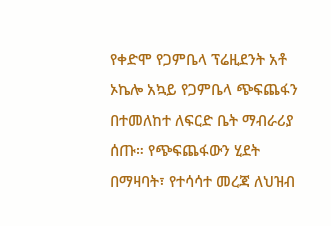የቀድሞ የጋምቤላ ፕሬዚደንት አቶ ኦኬሎ አኳይ የጋምቤላ ጭፍጨፋን በተመለከተ ለፍርድ ቤት ማብራሪያ ሰጡ። የጭፍጨፋውን ሂደት በማዛባት፣ የተሳሳተ መረጃ ለህዝብ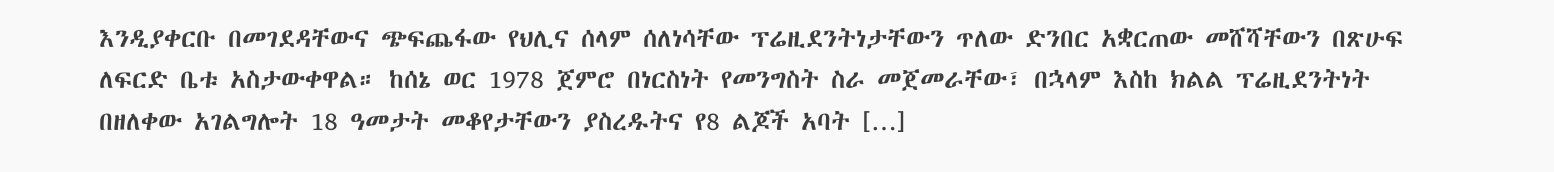እንዲያቀርቡ በመገደዳቸውና ጭፍጨፋው የህሊና ሰላም ሰለነሳቸው ፕሬዚደንትነታቸውን ጥለው ድንበር አቋርጠው መሸሻቸውን በጽሁፍ ለፍርድ ቤቱ አስታውቀዋል። ከሰኔ ወር 1978 ጀምሮ በነርስነት የመንግስት ስራ መጀመራቸው፣ በኋላም እስከ ክልል ፕሬዚደንትነት በዘለቀው አገልግሎት 18 ዓመታት መቆየታቸውን ያስረዱትና የ8 ልጆች አባት […]